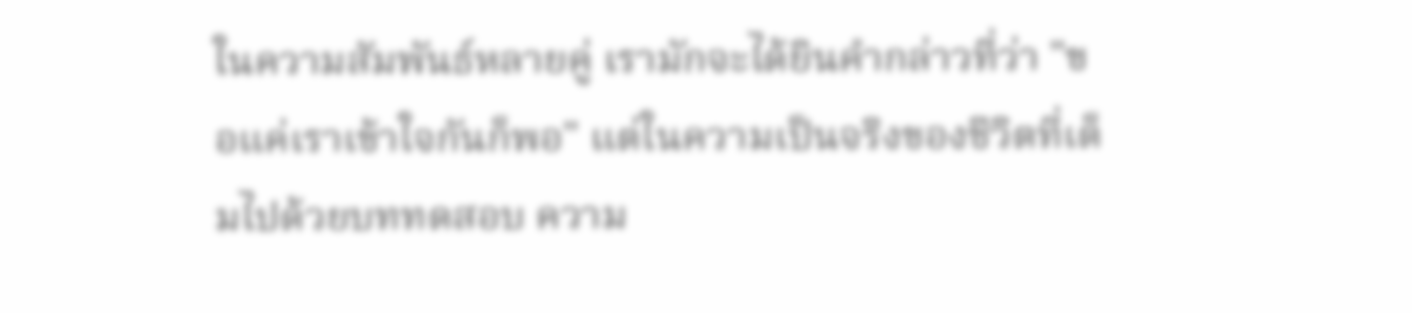ในความสัมพันธ์หลายคู่ เรามักจะได้ยินคำกล่าวที่ว่า "ขอแค่เราเข้าใจกันก็พอ" แต่ในความเป็นจริงของชีวิตที่เต็มไปด้วยบททดสอบ ความ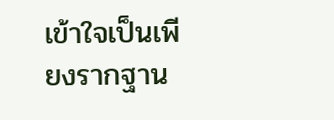เข้าใจเป็นเพียงรากฐาน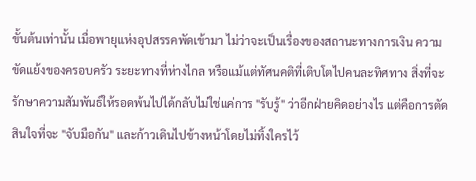ขั้นต้นเท่านั้น เมื่อพายุแห่งอุปสรรคพัดเข้ามา ไม่ว่าจะเป็นเรื่องของสถานะทางการเงิน ความขัดแย้งของครอบครัว ระยะทางที่ห่างไกล หรือแม้แต่ทัศนคติที่เติบโตไปคนละทิศทาง สิ่งที่จะรักษาความสัมพันธ์ให้รอดพ้นไปได้กลับไม่ใช่แค่การ "รับรู้" ว่าอีกฝ่ายคิดอย่างไร แต่คือการตัดสินใจที่จะ "จับมือกัน" และก้าวเดินไปข้างหน้าโดยไม่ทิ้งใครไว้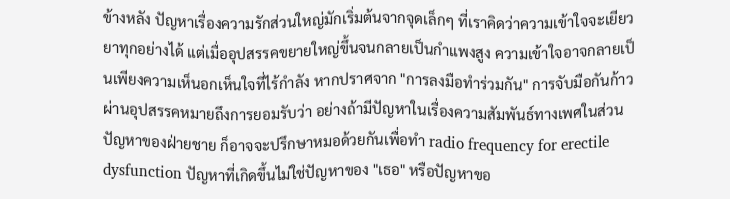ข้างหลัง ปัญหาเรื่องความรักส่วนใหญ่มักเริ่มต้นจากจุดเล็กๆ ที่เราคิดว่าความเข้าใจจะเยียวยาทุกอย่างได้ แต่เมื่ออุปสรรคขยายใหญ่ขึ้นจนกลายเป็นกำแพงสูง ความเข้าใจอาจกลายเป็นเพียงความเห็นอกเห็นใจที่ไร้กำลัง หากปราศจาก "การลงมือทำร่วมกัน" การจับมือกันก้าวผ่านอุปสรรคหมายถึงการยอมรับว่า อย่างถ้ามีปัญหาในเรื่องความสัมพันธ์ทางเพศในส่วนปัญหาของฝ่ายชาย ก็อาจจะปรึกษาหมอด้วยกันเพื่อทำ radio frequency for erectile dysfunction ปัญหาที่เกิดขึ้นไม่ใช่ปัญหาของ "เธอ" หรือปัญหาขอ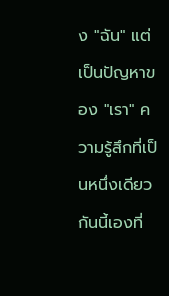ง "ฉัน" แต่เป็นปัญหาของ "เรา" ความรู้สึกที่เป็นหนึ่งเดียวกันนี้เองที่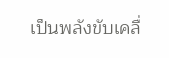เป็นพลังขับเคลื่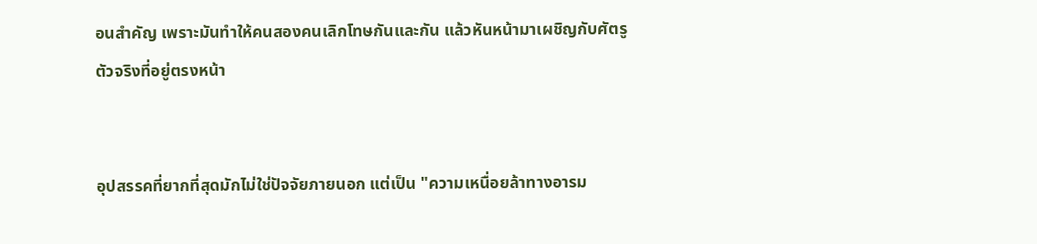อนสำคัญ เพราะมันทำให้คนสองคนเลิกโทษกันและกัน แล้วหันหน้ามาเผชิญกับศัตรูตัวจริงที่อยู่ตรงหน้า


อุปสรรคที่ยากที่สุดมักไม่ใช่ปัจจัยภายนอก แต่เป็น "ความเหนื่อยล้าทางอารม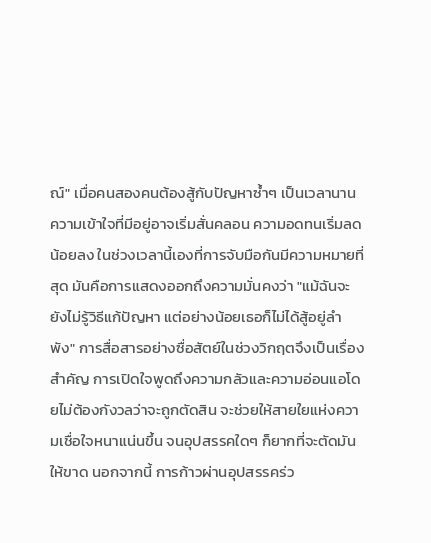ณ์" เมื่อคนสองคนต้องสู้กับปัญหาซ้ำๆ เป็นเวลานาน ความเข้าใจที่มีอยู่อาจเริ่มสั่นคลอน ความอดทนเริ่มลดน้อยลง ในช่วงเวลานี้เองที่การจับมือกันมีความหมายที่สุด มันคือการแสดงออกถึงความมั่นคงว่า "แม้ฉันจะยังไม่รู้วิธีแก้ปัญหา แต่อย่างน้อยเธอก็ไม่ได้สู้อยู่ลำพัง" การสื่อสารอย่างซื่อสัตย์ในช่วงวิกฤตจึงเป็นเรื่องสำคัญ การเปิดใจพูดถึงความกลัวและความอ่อนแอโดยไม่ต้องกังวลว่าจะถูกตัดสิน จะช่วยให้สายใยแห่งความเชื่อใจหนาแน่นขึ้น จนอุปสรรคใดๆ ก็ยากที่จะตัดมันให้ขาด นอกจากนี้ การก้าวผ่านอุปสรรคร่ว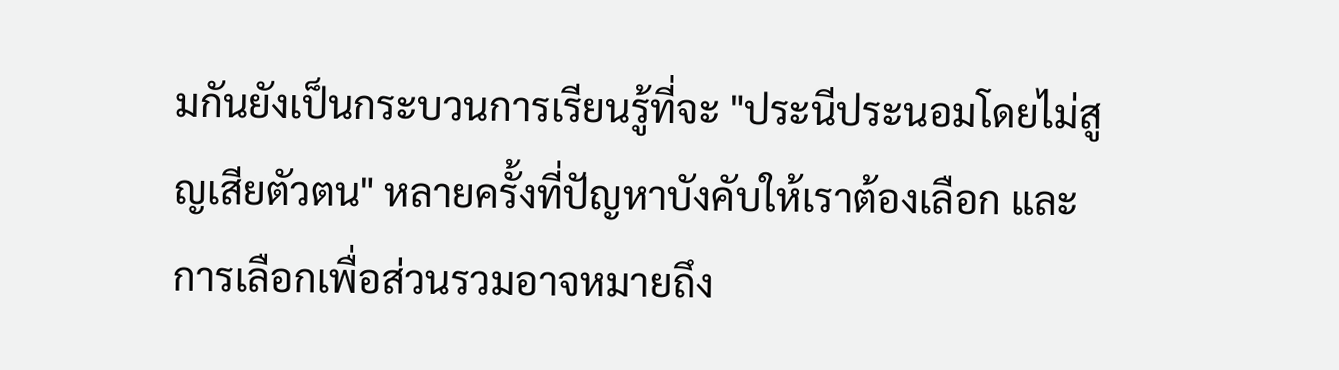มกันยังเป็นกระบวนการเรียนรู้ที่จะ "ประนีประนอมโดยไม่สูญเสียตัวตน" หลายครั้งที่ปัญหาบังคับให้เราต้องเลือก และการเลือกเพื่อส่วนรวมอาจหมายถึง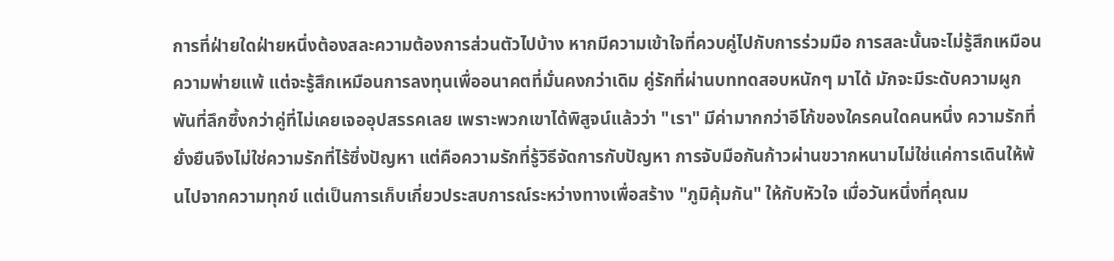การที่ฝ่ายใดฝ่ายหนึ่งต้องสละความต้องการส่วนตัวไปบ้าง หากมีความเข้าใจที่ควบคู่ไปกับการร่วมมือ การสละนั้นจะไม่รู้สึกเหมือนความพ่ายแพ้ แต่จะรู้สึกเหมือนการลงทุนเพื่ออนาคตที่มั่นคงกว่าเดิม คู่รักที่ผ่านบททดสอบหนักๆ มาได้ มักจะมีระดับความผูกพันที่ลึกซึ้งกว่าคู่ที่ไม่เคยเจออุปสรรคเลย เพราะพวกเขาได้พิสูจน์แล้วว่า "เรา" มีค่ามากกว่าอีโก้ของใครคนใดคนหนึ่ง ความรักที่ยั่งยืนจึงไม่ใช่ความรักที่ไร้ซึ่งปัญหา แต่คือความรักที่รู้วิธีจัดการกับปัญหา การจับมือกันก้าวผ่านขวากหนามไม่ใช่แค่การเดินให้พ้นไปจากความทุกข์ แต่เป็นการเก็บเกี่ยวประสบการณ์ระหว่างทางเพื่อสร้าง "ภูมิคุ้มกัน" ให้กับหัวใจ เมื่อวันหนึ่งที่คุณม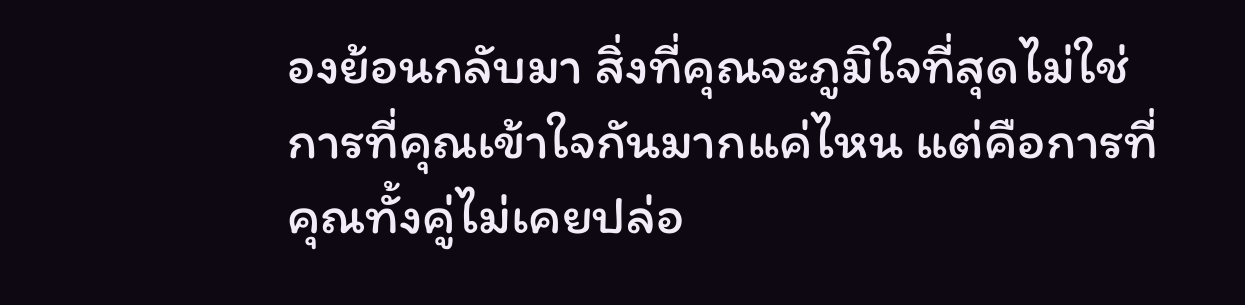องย้อนกลับมา สิ่งที่คุณจะภูมิใจที่สุดไม่ใช่การที่คุณเข้าใจกันมากแค่ไหน แต่คือการที่คุณทั้งคู่ไม่เคยปล่อ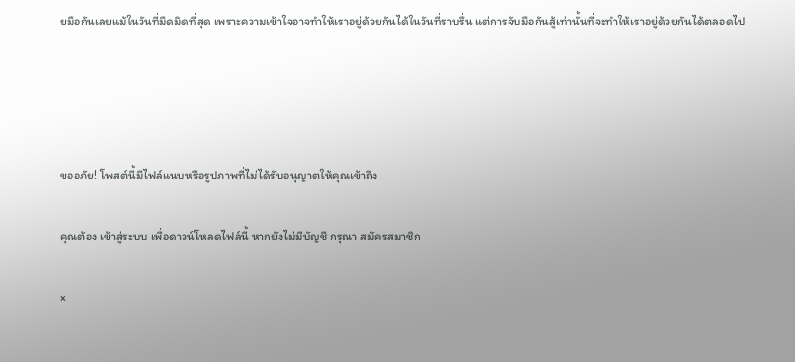ยมือกันเลยแม้ในวันที่มืดมิดที่สุด เพราะความเข้าใจอาจทำให้เราอยู่ด้วยกันได้ในวันที่ราบรื่น แต่การจับมือกันสู้เท่านั้นที่จะทำให้เราอยู่ด้วยกันได้ตลอดไป




ขออภัย! โพสต์นี้มีไฟล์แนบหรือรูปภาพที่ไม่ได้รับอนุญาตให้คุณเข้าถึง

คุณต้อง เข้าสู่ระบบ เพื่อดาวน์โหลดไฟล์นี้ หากยังไม่มีบัญชี กรุณา สมัครสมาชิก

×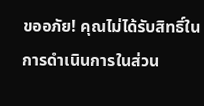ขออภัย! คุณไม่ได้รับสิทธิ์ในการดำเนินการในส่วน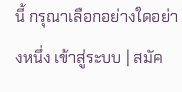นี้ กรุณาเลือกอย่างใดอย่างหนึ่ง เข้าสู่ระบบ | สมัค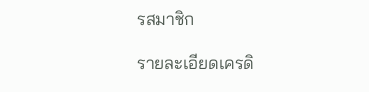รสมาชิก

รายละเอียดเครดิ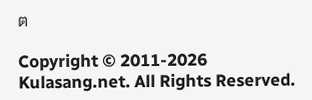ต

Copyright © 2011-2026 Kulasang.net. All Rights Reserved.